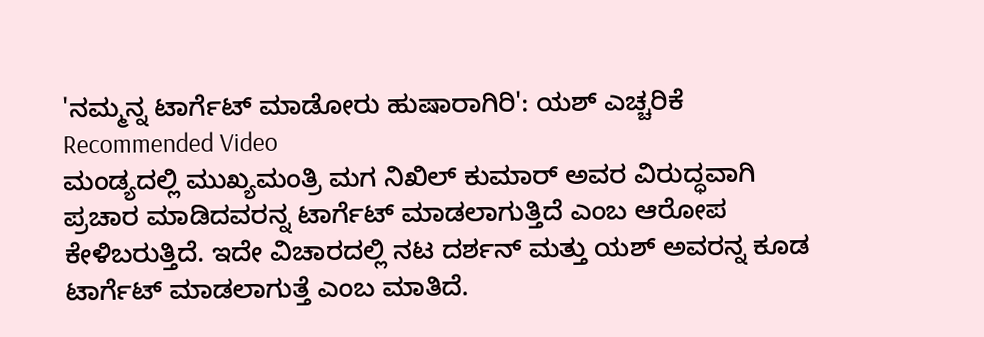'ನಮ್ಮನ್ನ ಟಾರ್ಗೆಟ್ ಮಾಡೋರು ಹುಷಾರಾಗಿರಿ': ಯಶ್ ಎಚ್ಚರಿಕೆ
Recommended Video
ಮಂಡ್ಯದಲ್ಲಿ ಮುಖ್ಯಮಂತ್ರಿ ಮಗ ನಿಖಿಲ್ ಕುಮಾರ್ ಅವರ ವಿರುದ್ಧವಾಗಿ ಪ್ರಚಾರ ಮಾಡಿದವರನ್ನ ಟಾರ್ಗೆಟ್ ಮಾಡಲಾಗುತ್ತಿದೆ ಎಂಬ ಆರೋಪ ಕೇಳಿಬರುತ್ತಿದೆ. ಇದೇ ವಿಚಾರದಲ್ಲಿ ನಟ ದರ್ಶನ್ ಮತ್ತು ಯಶ್ ಅವರನ್ನ ಕೂಡ ಟಾರ್ಗೆಟ್ ಮಾಡಲಾಗುತ್ತೆ ಎಂಬ ಮಾತಿದೆ.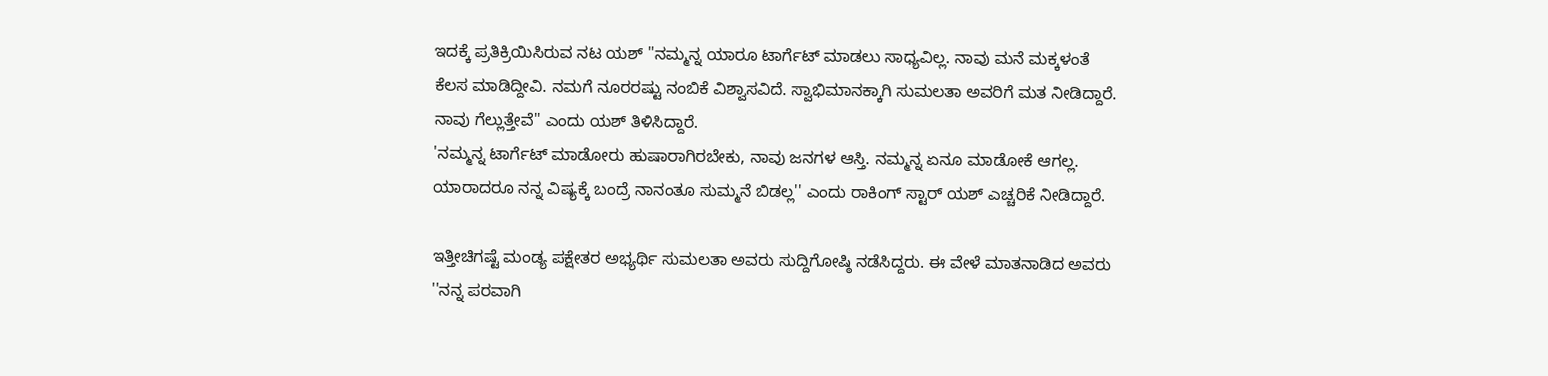ಇದಕ್ಕೆ ಪ್ರತಿಕ್ರಿಯಿಸಿರುವ ನಟ ಯಶ್ ''ನಮ್ಮನ್ನ ಯಾರೂ ಟಾರ್ಗೆಟ್ ಮಾಡಲು ಸಾಧ್ಯವಿಲ್ಲ. ನಾವು ಮನೆ ಮಕ್ಕಳಂತೆ ಕೆಲಸ ಮಾಡಿದ್ದೀವಿ. ನಮಗೆ ನೂರರಷ್ಟು ನಂಬಿಕೆ ವಿಶ್ವಾಸವಿದೆ. ಸ್ವಾಭಿಮಾನಕ್ಕಾಗಿ ಸುಮಲತಾ ಅವರಿಗೆ ಮತ ನೀಡಿದ್ದಾರೆ. ನಾವು ಗೆಲ್ಲುತ್ತೇವೆ'' ಎಂದು ಯಶ್ ತಿಳಿಸಿದ್ದಾರೆ.
'ನಮ್ಮನ್ನ ಟಾರ್ಗೆಟ್ ಮಾಡೋರು ಹುಷಾರಾಗಿರಬೇಕು, ನಾವು ಜನಗಳ ಆಸ್ತಿ. ನಮ್ಮನ್ನ ಏನೂ ಮಾಡೋಕೆ ಆಗಲ್ಲ. ಯಾರಾದರೂ ನನ್ನ ವಿಷ್ಯಕ್ಕೆ ಬಂದ್ರೆ ನಾನಂತೂ ಸುಮ್ಮನೆ ಬಿಡಲ್ಲ'' ಎಂದು ರಾಕಿಂಗ್ ಸ್ಟಾರ್ ಯಶ್ ಎಚ್ಚರಿಕೆ ನೀಡಿದ್ದಾರೆ.

ಇತ್ತೀಚಿಗಷ್ಟೆ ಮಂಡ್ಯ ಪಕ್ಷೇತರ ಅಭ್ಯರ್ಥಿ ಸುಮಲತಾ ಅವರು ಸುದ್ದಿಗೋಷ್ಠಿ ನಡೆಸಿದ್ದರು. ಈ ವೇಳೆ ಮಾತನಾಡಿದ ಅವರು ''ನನ್ನ ಪರವಾಗಿ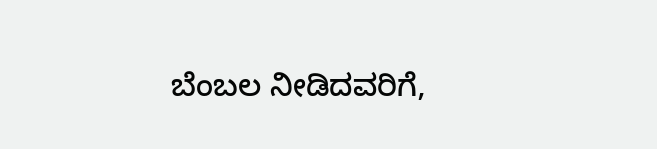ಬೆಂಬಲ ನೀಡಿದವರಿಗೆ,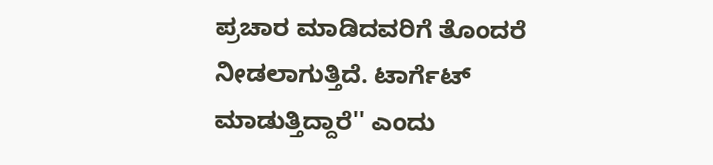ಪ್ರಚಾರ ಮಾಡಿದವರಿಗೆ ತೊಂದರೆ ನೀಡಲಾಗುತ್ತಿದೆ. ಟಾರ್ಗೆಟ್ ಮಾಡುತ್ತಿದ್ದಾರೆ'' ಎಂದು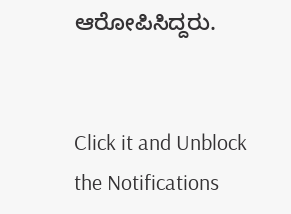ಆರೋಪಿಸಿದ್ದರು.


Click it and Unblock the Notifications